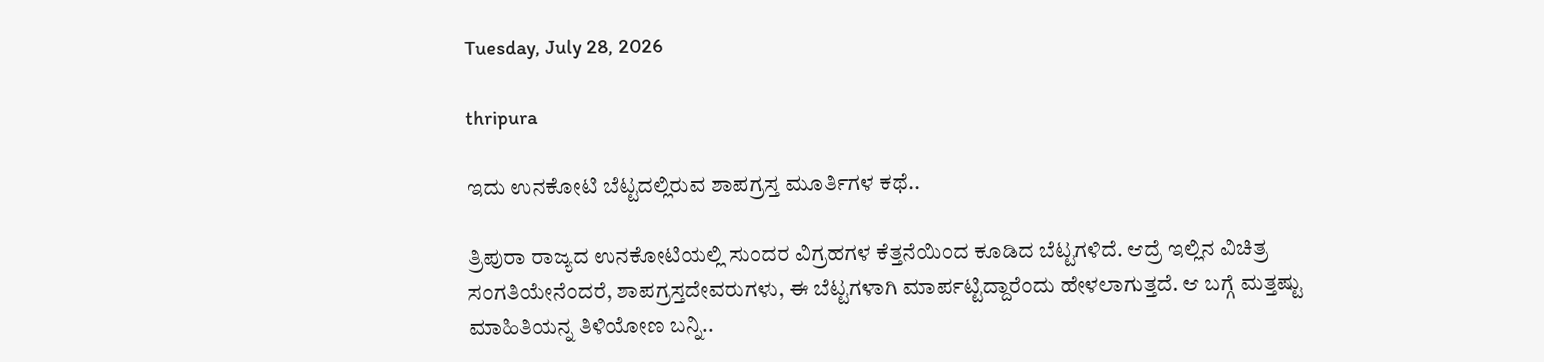Tuesday, July 28, 2026

thripura

ಇದು ಉನಕೋಟಿ ಬೆಟ್ಟದಲ್ಲಿರುವ ಶಾಪಗ್ರಸ್ತ ಮೂರ್ತಿಗಳ ಕಥೆ..

ತ್ರಿಪುರಾ ರಾಜ್ಯದ ಉನಕೋಟಿಯಲ್ಲಿ ಸುಂದರ ವಿಗ್ರಹಗಳ ಕೆತ್ತನೆಯಿಂದ ಕೂಡಿದ ಬೆಟ್ಟಗಳಿದೆ. ಆದ್ರೆ ಇಲ್ಲಿನ ವಿಚಿತ್ರ ಸಂಗತಿಯೇನೆಂದರೆ, ಶಾಪಗ್ರಸ್ತದೇವರುಗಳು, ಈ ಬೆಟ್ಟಗಳಾಗಿ ಮಾರ್ಪಟ್ಟಿದ್ದಾರೆಂದು ಹೇಳಲಾಗುತ್ತದೆ. ಆ ಬಗ್ಗೆ ಮತ್ತಷ್ಟು ಮಾಹಿತಿಯನ್ನ ತಿಳಿಯೋಣ ಬನ್ನಿ..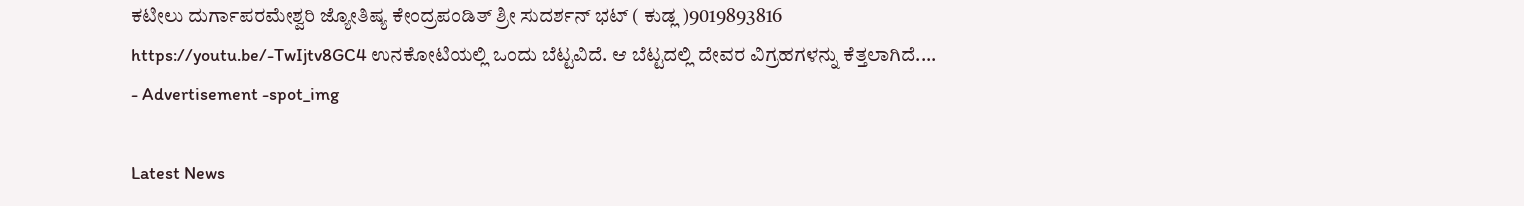ಕಟೀಲು ದುರ್ಗಾಪರಮೇಶ್ವರಿ ಜ್ಯೋತಿಷ್ಯ ಕೇಂದ್ರಪಂಡಿತ್ ಶ್ರೀ ಸುದರ್ಶನ್ ಭಟ್ ( ಕುಡ್ಲ )9019893816 https://youtu.be/-TwIjtv8GC4 ಉನಕೋಟಿಯಲ್ಲಿ ಒಂದು ಬೆಟ್ಟವಿದೆ. ಆ ಬೆಟ್ಟದಲ್ಲಿ ದೇವರ ವಿಗ್ರಹಗಳನ್ನು ಕೆತ್ತಲಾಗಿದೆ....
- Advertisement -spot_img

Latest News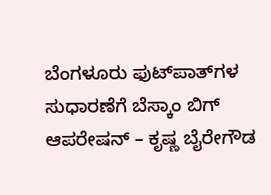ಬೆಂಗಳೂರು ಫುಟ್‌ಪಾತ್‌ಗಳ ಸುಧಾರಣೆಗೆ ಬೆಸ್ಕಾಂ ಬಿಗ್ ಆಪರೇಷನ್ – ಕೃಷ್ಣ ಬೈರೇಗೌಡ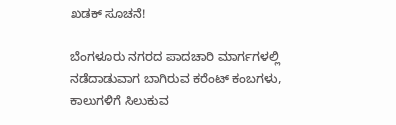ಖಡಕ್ ಸೂಚನೆ!

ಬೆಂಗಳೂರು ನಗರದ ಪಾದಚಾರಿ ಮಾರ್ಗಗಳಲ್ಲಿ ನಡೆದಾಡುವಾಗ ಬಾಗಿರುವ ಕರೆಂಟ್ ಕಂಬಗಳು, ಕಾಲುಗಳಿಗೆ ಸಿಲುಕುವ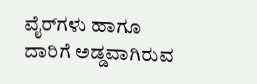ವೈರ್‌ಗಳು ಹಾಗೂ ದಾರಿಗೆ ಅಡ್ಡವಾಗಿರುವ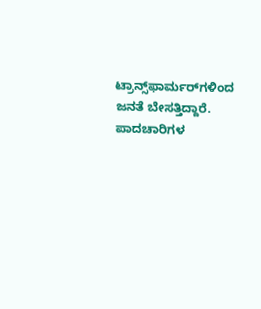ಟ್ರಾನ್ಸ್‌ಫಾರ್ಮರ್‌ಗಳಿಂದ ಜನತೆ ಬೇಸತ್ತಿದ್ದಾರೆ. ಪಾದಚಾರಿಗಳ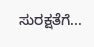ಸುರಕ್ಷತೆಗೆ...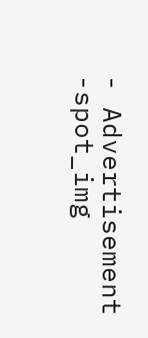- Advertisement -spot_img